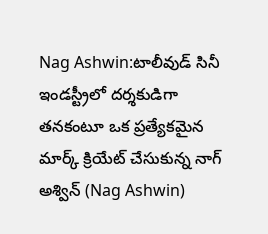Nag Ashwin:టాలీవుడ్ సినీ ఇండస్ట్రీలో దర్శకుడిగా తనకంటూ ఒక ప్రత్యేకమైన మార్క్ క్రియేట్ చేసుకున్న నాగ్ అశ్విన్ (Nag Ashwin)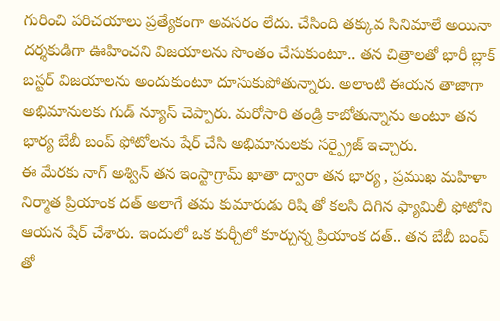గురించి పరిచయాలు ప్రత్యేకంగా అవసరం లేదు. చేసింది తక్కువ సినిమాలే అయినా దర్శకుడిగా ఊహించని విజయాలను సొంతం చేసుకుంటూ.. తన చిత్రాలతో భారీ బ్లాక్ బస్టర్ విజయాలను అందుకుంటూ దూసుకుపోతున్నారు. అలాంటి ఈయన తాజాగా అభిమానులకు గుడ్ న్యూస్ చెప్పారు. మరోసారి తండ్రి కాబోతున్నాను అంటూ తన భార్య బేబీ బంప్ ఫోటోలను షేర్ చేసి అభిమానులకు సర్ప్రైజ్ ఇచ్చారు.
ఈ మేరకు నాగ్ అశ్విన్ తన ఇంస్టాగ్రామ్ ఖాతా ద్వారా తన భార్య , ప్రముఖ మహిళా నిర్మాత ప్రియాంక దత్ అలాగే తమ కుమారుడు రిషి తో కలసి దిగిన ఫ్యామిలీ ఫోటోని ఆయన షేర్ చేశారు. ఇందులో ఒక కుర్చీలో కూర్చున్న ప్రియాంక దత్.. తన బేబీ బంప్ తో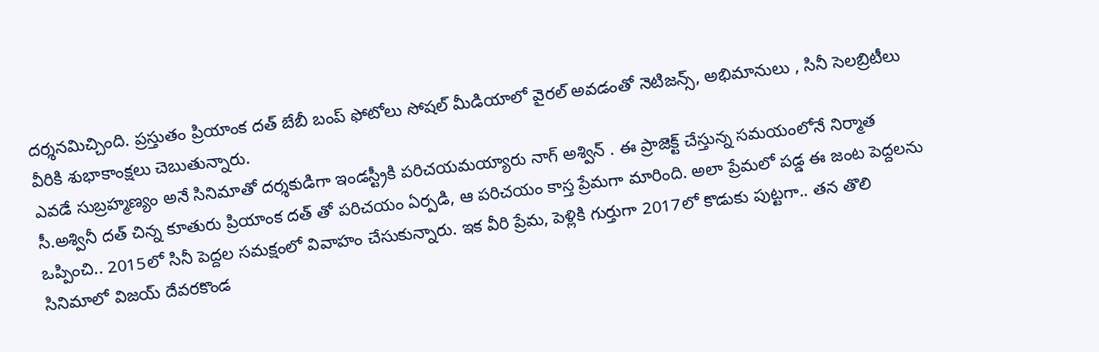దర్శనమిచ్చింది. ప్రస్తుతం ప్రియాంక దత్ బేబీ బంప్ ఫోటోలు సోషల్ మీడియాలో వైరల్ అవడంతో నెటిజన్స్, అభిమానులు , సినీ సెలబ్రిటీలు వీరికి శుభాకాంక్షలు చెబుతున్నారు.
ఎవడే సుబ్రహ్మణ్యం అనే సినిమాతో దర్శకుడిగా ఇండస్ట్రీకి పరిచయమయ్యారు నాగ్ అశ్విన్ . ఈ ప్రాజెక్ట్ చేస్తున్న సమయంలోనే నిర్మాత సీ.అశ్వినీ దత్ చిన్న కూతురు ప్రియాంక దత్ తో పరిచయం ఏర్పడి, ఆ పరిచయం కాస్త ప్రేమగా మారింది. అలా ప్రేమలో పడ్డ ఈ జంట పెద్దలను ఒప్పించి.. 2015లో సినీ పెద్దల సమక్షంలో వివాహం చేసుకున్నారు. ఇక వీరి ప్రేమ, పెళ్లికి గుర్తుగా 2017లో కొడుకు పుట్టగా.. తన తొలి సినిమాలో విజయ్ దేవరకొండ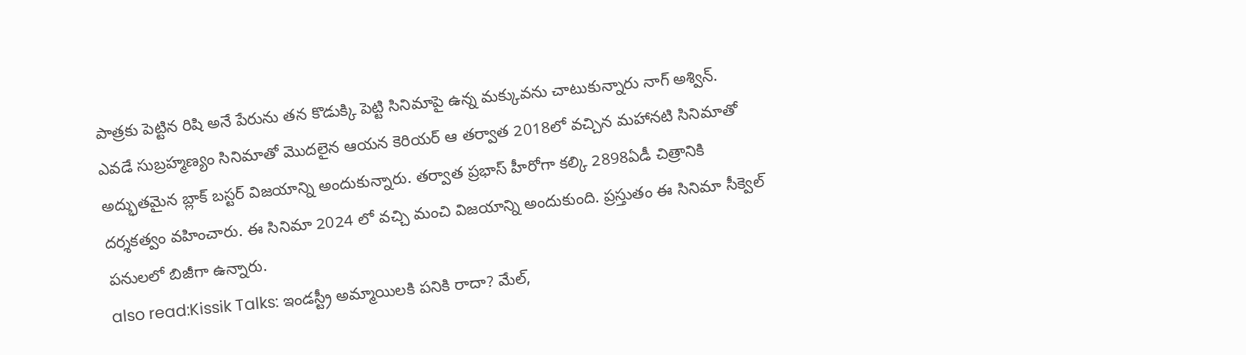పాత్రకు పెట్టిన రిషి అనే పేరును తన కొడుక్కి పెట్టి సినిమాపై ఉన్న మక్కువను చాటుకున్నారు నాగ్ అశ్విన్.
ఎవడే సుబ్రహ్మణ్యం సినిమాతో మొదలైన ఆయన కెరియర్ ఆ తర్వాత 2018లో వచ్చిన మహానటి సినిమాతో అద్భుతమైన బ్లాక్ బస్టర్ విజయాన్ని అందుకున్నారు. తర్వాత ప్రభాస్ హీరోగా కల్కి 2898ఏడీ చిత్రానికి దర్శకత్వం వహించారు. ఈ సినిమా 2024 లో వచ్చి మంచి విజయాన్ని అందుకుంది. ప్రస్తుతం ఈ సినిమా సీక్వెల్ పనులలో బిజీగా ఉన్నారు.
also read:Kissik Talks: ఇండస్ట్రీ అమ్మాయిలకి పనికి రాదా? మేల్,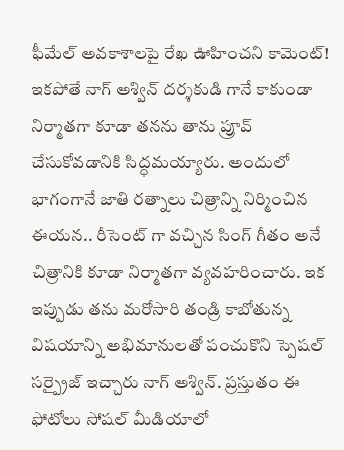ఫీమేల్ అవకాశాలపై రేఖ ఊహించని కామెంట్!
ఇకపోతే నాగ్ అశ్విన్ దర్శకుడి గానే కాకుండా నిర్మాతగా కూడా తనను తాను ప్రూవ్ చేసుకోవడానికి సిద్ధమయ్యారు. అందులో భాగంగానే జాతి రత్నాలు చిత్రాన్ని నిర్మించిన ఈయన.. రీసెంట్ గా వచ్చిన సింగ్ గీతం అనే చిత్రానికి కూడా నిర్మాతగా వ్యవహరించారు. ఇక ఇప్పుడు తను మరోసారి తండ్రి కాబోతున్న విషయాన్ని అభిమానులతో పంచుకొని స్పెషల్ సర్ప్రైజ్ ఇచ్చారు నాగ్ అశ్విన్. ప్రస్తుతం ఈ ఫోటోలు సోషల్ మీడియాలో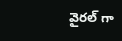వైరల్ గా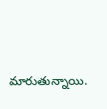మారుతున్నాయి.